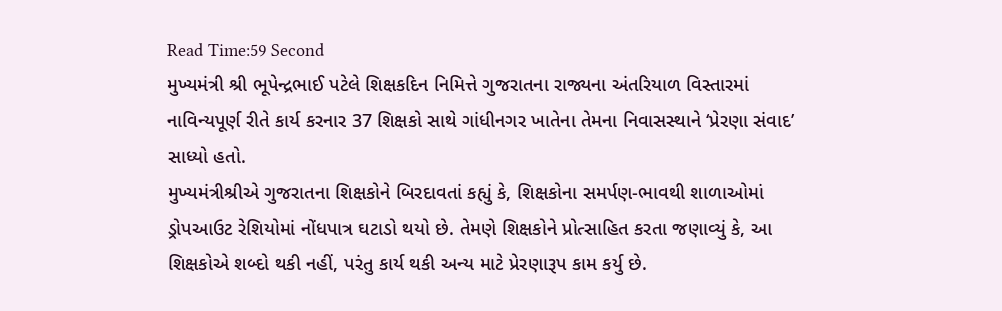Read Time:59 Second
મુખ્યમંત્રી શ્રી ભૂપેન્દ્રભાઈ પટેલે શિક્ષકદિન નિમિત્તે ગુજરાતના રાજ્યના અંતરિયાળ વિસ્તારમાં નાવિન્યપૂર્ણ રીતે કાર્ય કરનાર 37 શિક્ષકો સાથે ગાંધીનગર ખાતેના તેમના નિવાસસ્થાને ‘પ્રેરણા સંવાદ’ સાધ્યો હતો.
મુખ્યમંત્રીશ્રીએ ગુજરાતના શિક્ષકોને બિરદાવતાં કહ્યું કે, શિક્ષકોના સમર્પણ-ભાવથી શાળાઓમાં ડ્રોપઆઉટ રેશિયોમાં નોંધપાત્ર ઘટાડો થયો છે. તેમણે શિક્ષકોને પ્રોત્સાહિત કરતા જણાવ્યું કે, આ શિક્ષકોએ શબ્દો થકી નહીં, પરંતુ કાર્ય થકી અન્ય માટે પ્રેરણારૂપ કામ કર્યુ છે.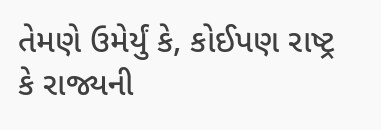તેમણે ઉમેર્યું કે, કોઈપણ રાષ્ટ્ર કે રાજ્યની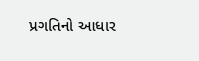પ્રગતિનો આધાર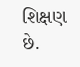શિક્ષણ છે.